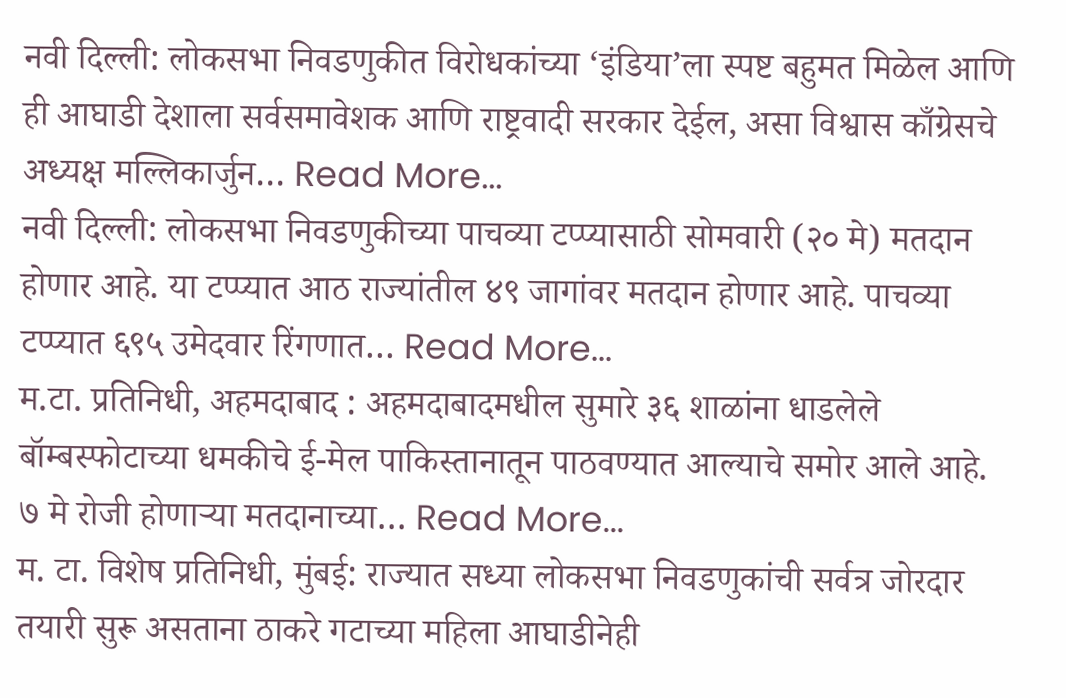नवी दिल्ली: लोकसभा निवडणुकीत विरोधकांच्या ‘इंडिया’ला स्पष्ट बहुमत मिळेल आणि ही आघाडी देशाला सर्वसमावेशक आणि राष्ट्रवादी सरकार देईल, असा विश्वास काँग्रेसचे अध्यक्ष मल्लिकार्जुन… Read More...
नवी दिल्ली: लोकसभा निवडणुकीच्या पाचव्या टप्प्यासाठी सोमवारी (२० मे) मतदान होणार आहे. या टप्प्यात आठ राज्यांतील ४९ जागांवर मतदान होणार आहे. पाचव्या टप्प्यात ६९५ उमेदवार रिंगणात… Read More...
म.टा. प्रतिनिधी, अहमदाबाद : अहमदाबादमधील सुमारे ३६ शाळांना धाडलेले बॉम्बस्फोटाच्या धमकीचे ई-मेल पाकिस्तानातून पाठवण्यात आल्याचे समोर आले आहे. ७ मे रोजी होणाऱ्या मतदानाच्या… Read More...
म. टा. विशेष प्रतिनिधी, मुंबई: राज्यात सध्या लोकसभा निवडणुकांची सर्वत्र जोरदार तयारी सुरू असताना ठाकरे गटाच्या महिला आघाडीनेही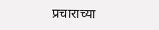प्रचाराच्या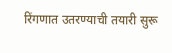रिंगणात उतरण्याची तयारी सुरू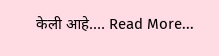केली आहे.… Read More...